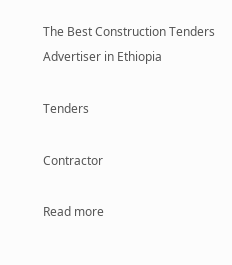The Best Construction Tenders Advertiser in Ethiopia

Tenders

Contractor

Read more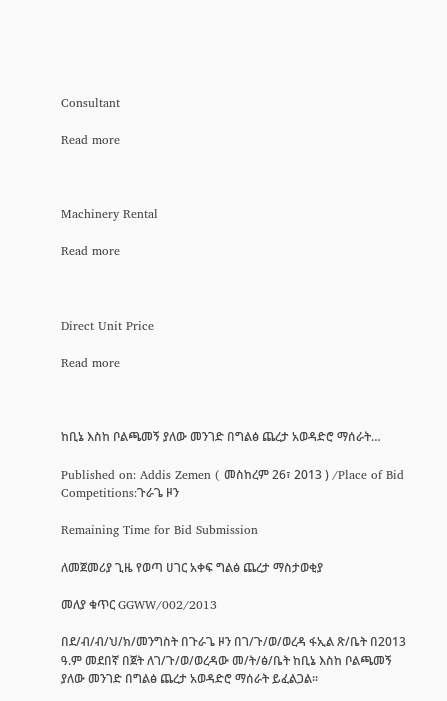Consultant

Read more



Machinery Rental

Read more



Direct Unit Price

Read more



ከቢኔ እስከ ቦልጫመኝ ያለው መንገድ በግልፅ ጨረታ አወዳድሮ ማሰራት…

Published on: Addis Zemen ( መስከረም 26፣ 2013 ) /Place of Bid Competitions:ጉራጌ ዞን

Remaining Time for Bid Submission

ለመጀመሪያ ጊዜ የወጣ ሀገር አቀፍ ግልፅ ጨረታ ማስታወቂያ

መለያ ቁጥር GGWW/002/2013

በደ/ብ/ብ/ህ/ክ/መንግስት በጉራጌ ዞን በገ/ጉ/ወ/ወረዳ ፋኢል ጽ/ቤት በ2013 ዓ.ም መደበኛ በጀት ለገ/ጉ/ወ/ወረዳው መ/ት/ፅ/ቤት ከቢኔ እስከ ቦልጫመኝ ያለው መንገድ በግልፅ ጨረታ አወዳድሮ ማሰራት ይፈልጋል፡፡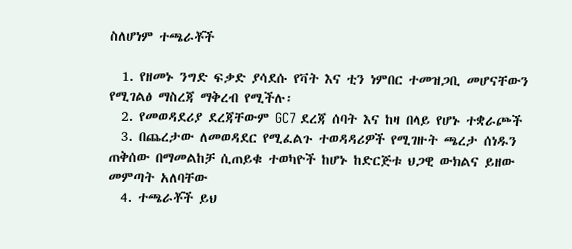ስለሆነም ተጫራቾች

  1. የዘመኑ ንግድ ፍቃድ ያሳደሱ የቫት እና ቲን ነምበር ተመዝጋቢ መሆናቸውን የሚገልፅ ማስረጃ ማቅረብ የሚችሉ፡
  2. የመወዳደሪያ ደረጃቸውም GC7 ደረጃ ሰባት እና ከዛ በላይ የሆኑ ተቋራጮች
  3. በጨረታው ለመወዳደር የሚፈልጉ ተወዳዳሪዎች የሚገዙት ጫረታ ሰነዱን ጠቅሰው በማመልከቻ ሲጠይቁ ተወካዮች ከሆኑ ከድርጅቱ ህጋዊ ውክልና ይዘው መምጣት አለባቸው
  4. ተጫራቾች ይህ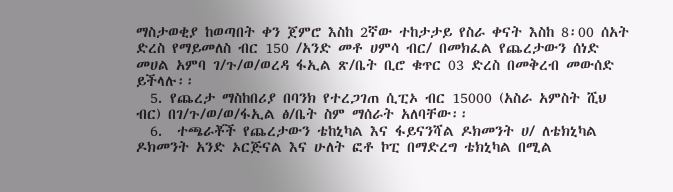ማስታወቂያ ከወጣበት ቀን ጀምሮ እስከ 2ኛው ተከታታይ የስራ ቀናት እስከ 8፡00 ሰአት ድረስ የማይመለስ ብር 150 /አንድ መቶ ሀምሳ ብር/ በመክፈል የጨረታውን ሰነድ መሀል አምባ ገ/ጉ/ወ/ወረዳ ፋኢል ጽ/ቤት ቢሮ ቁጥር 03 ድረስ በመቅረብ መውሰድ ይችላሉ፡፡
  5. የጨረታ ማስከበሪያ በባንክ የተረጋገጠ ሲፒኦ ብር 15000 (አስራ አምስት ሺህ ብር) በገ/ጉ/ወ/ወ/ፋኢል ፅ/ቤት ስም ማሰራት አለባቸው፡፡
  6.  ተጫራቾች የጨረታውን ቴከኒካል እና ፋይናንሻል ዶክመንት ሀ/ ለቴክኒካል ዶክመንት አንድ ኦርጅናል እና ሁለት ፎቶ ኮፒ በማድረግ ቴክኒካል በሚል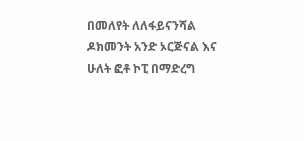በመለየት ለለፋይናንሻል ዶክመንት አንድ ኦርጅናል እና ሁለት ፎቶ ኮፒ በማድረግ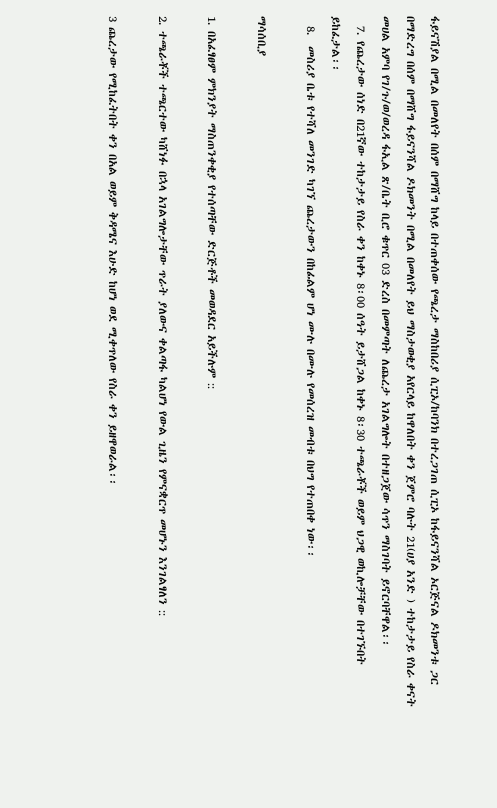ፋይናሽያል በሚል በመለየት በሰም በማሸግ ከላይ በተጠቀሰው የጫረታ ማስከበሪያ ሲፒኦ/ከባንክ በተረጋገጠ ሲፒኦ ከፋይናንሻል ኦርጅናል ዶክመንቱ ጋር በማድረግ በሰም በማሸግ ፋይናንሻል ዶክመንት በሚል በመለየት ይህ ማስታወቂያ አየርላይ ከዋለበት ቀን ጀምሮ ባሉት 21(ሀያ አንድ ) ተከታታይ የስራ ቀናት መሀል አምባ የገ/ጉ/ወ/ወረዳ ፋኢል ጽ/ቤት ቢሮ ቁጥር 03 ድረስ በመምጣት ለጨረታ አገልግሎት በተዘጋጀው ሳጥን ማስገባት ይኖርባቸዋል፡፡
  7. የጨረታው ሰነድ በ21ኛው ተከታታይ የስራ ቀን ከቀኑ 8፡00 ሰዓት ይታሸጋል ከቀኑ 8፡30 ተጫራቾች ወይም ህጋዊ ወኪሎቻቸው በተገኙበት ይከፈታል፡፡
  8.  መስሪያ ቤቱ የተሻለ መንገድ ካገኘ ጨረታውን በከፊልም ሆነ ሙሉ በሙሉ የመሰረዝ መብቱ በህግ የተጠበቀ ነው፡፡

ማሳሰቢያ

1. በአፈፃፀም ምክንያት ማስጠንቀቂያ የተሰጣቸው ድርጅቶች መወዳደር አይችሉም ::

2. ተጫራቾች ተጫርተው ካሸነፉ በኋላ አገልግሎታቸው ጥራት ያለውና ቀልጣፋ ካልሆነ የውል ጊዜን የምናቋርጥ መሆኑን እንገልፃለን ::

3 ጨረታው የሚከፈትበት ቀን በአል ወይም ቅዳሜና እሁድ ከሆነ ወደ ሚቀጥለው የስራ ቀን ይዘዋወራል፡፡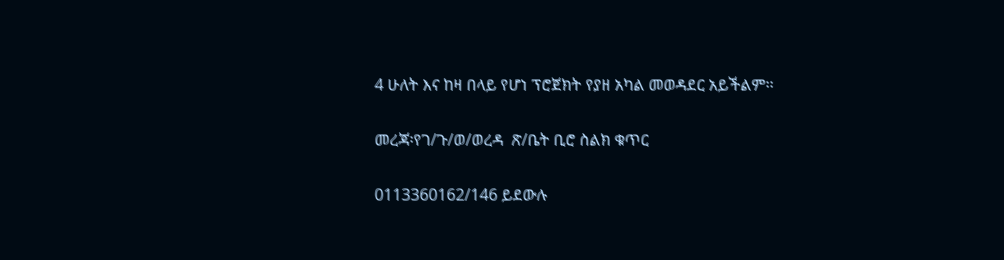4 ሁለት እና ከዛ በላይ የሆነ ፕሮጀክት የያዘ አካል መወዳደር አይችልም፡፡

መረጃ፡የገ/ጉ/ወ/ወረዳ  ጽ/ቤት ቢሮ ስልክ ቁጥር

0113360162/146 ይደውሉ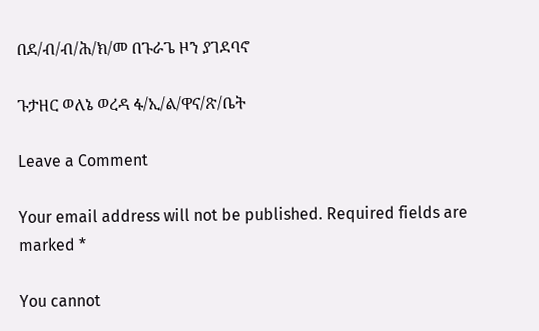በደ/ብ/ብ/ሕ/ክ/መ በጉራጌ ዞን ያገደባኖ

ጉታዘር ወለኔ ወረዳ ፋ/ኢ/ል/ዋና/ጽ/ቤት

Leave a Comment

Your email address will not be published. Required fields are marked *

You cannot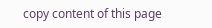copy content of this page